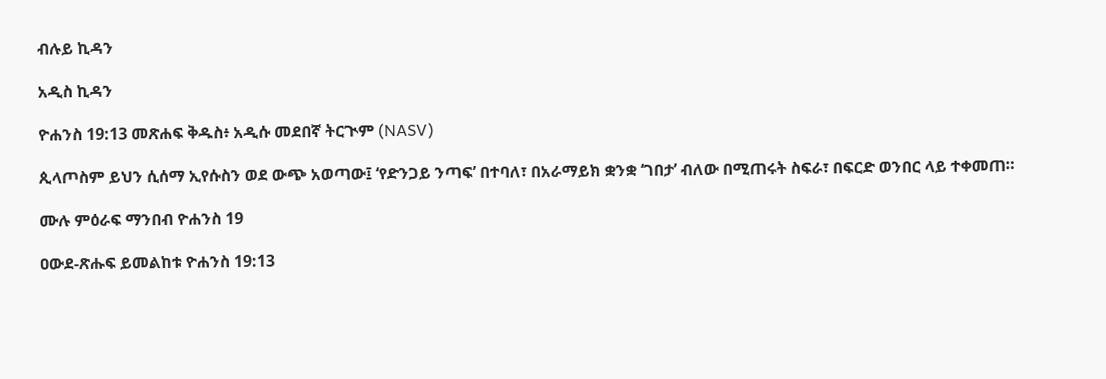ብሉይ ኪዳን

አዲስ ኪዳን

ዮሐንስ 19:13 መጽሐፍ ቅዱስ፥ አዲሱ መደበኛ ትርጒም (NASV)

ጲላጦስም ይህን ሲሰማ ኢየሱስን ወደ ውጭ አወጣው፤ ‘የድንጋይ ንጣፍ’ በተባለ፣ በአራማይክ ቋንቋ ‘ገበታ’ ብለው በሚጠሩት ስፍራ፣ በፍርድ ወንበር ላይ ተቀመጠ።

ሙሉ ምዕራፍ ማንበብ ዮሐንስ 19

ዐውደ-ጽሑፍ ይመልከቱ ዮሐንስ 19:13